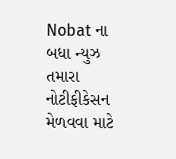Nobat ના બધા ન્યુઝ તમારા નોટીફીકેસન મેળવવા માટે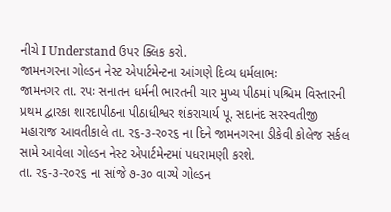નીચે I Understand ઉપર ક્લિક કરો.
જામનગરના ગોલ્ડન નેસ્ટ એપાર્ટમેન્ટના આંગણે દિવ્ય ધર્મલાભઃ
જામનગર તા. રપઃ સનાતન ધર્મની ભારતની ચાર મુખ્ય પીઠમાં પશ્ચિમ વિસ્તારની પ્રથમ દ્વારકા શારદાપીઠના પીઠાધીશ્વર શંકરાચાર્ય પૂ. સદાનંદ સરસ્વતીજી મહારાજ આવતીકાલે તા. ર૬-૩-ર૦ર૬ ના દિને જામનગરના ડીકેવી કોલેજ સર્કલ સામે આવેલા ગોલ્ડન નેસ્ટ એપાર્ટમેન્ટમાં પધરામણી કરશે.
તા. ર૬-૩-ર૦ર૬ ના સાંજે ૭-૩૦ વાગ્યે ગોલ્ડન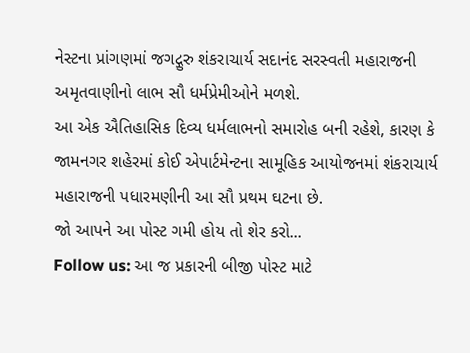નેસ્ટના પ્રાંગણમાં જગદ્ગુરુ શંકરાચાર્ય સદાનંદ સરસ્વતી મહારાજની અમૃતવાણીનો લાભ સૌ ધર્મપ્રેમીઓને મળશે.
આ એક ઐતિહાસિક દિવ્ય ધર્મલાભનો સમારોહ બની રહેશે, કારણ કે જામનગર શહેરમાં કોઈ એપાર્ટમેન્ટના સામૂહિક આયોજનમાં શંકરાચાર્ય મહારાજની પધારમણીની આ સૌ પ્રથમ ઘટના છે.
જો આપને આ પોસ્ટ ગમી હોય તો શેર કરો...
Follow us: આ જ પ્રકારની બીજી પોસ્ટ માટે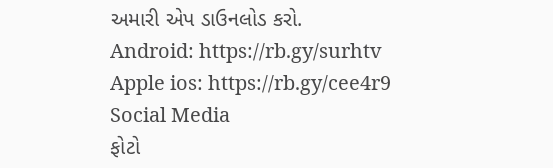અમારી એપ ડાઉનલોડ કરો.
Android: https://rb.gy/surhtv
Apple ios: https://rb.gy/cee4r9
Social Media
ફોટો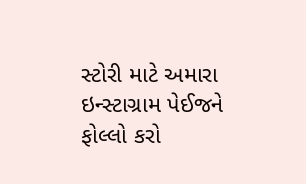સ્ટોરી માટે અમારા ઇન્સ્ટાગ્રામ પેઈજને ફોલ્લો કરો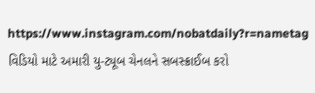https://www.instagram.com/nobatdaily?r=nametag
વિડિયો માટે અમારી યુ-ટ્યૂબ ચેનલને સબસ્ક્રાઈબ કરો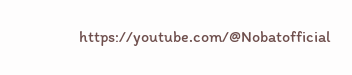https://youtube.com/@Nobatofficial